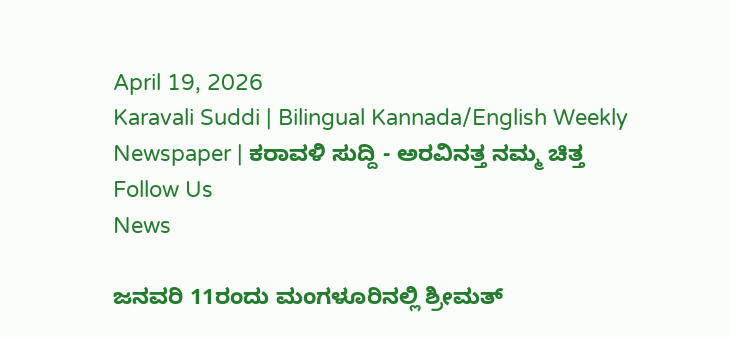April 19, 2026
Karavali Suddi | Bilingual Kannada/English Weekly Newspaper | ಕರಾವಳಿ ಸುದ್ದಿ - ಅರವಿನತ್ತ ನಮ್ಮ ಚಿತ್ತ
Follow Us
News

ಜನವರಿ 11ರಂದು ಮಂಗಳೂರಿನಲ್ಲಿ ಶ್ರೀಮತ್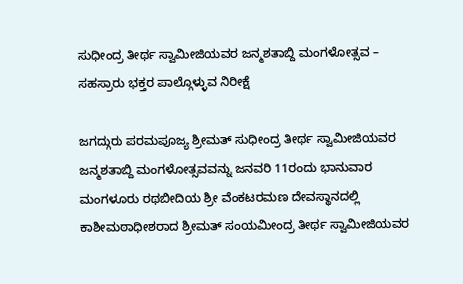ಸುಧೀಂದ್ರ ತೀರ್ಥ ಸ್ವಾಮೀಜಿಯವರ ಜನ್ಮಶತಾಬ್ದಿ ಮಂಗಳೋತ್ಸವ – ಸಹಸ್ರಾರು ಭಕ್ತರ ಪಾಲ್ಗೊಳ್ಳುವ ನಿರೀಕ್ಷೆ

ಜಗದ್ಗುರು ಪರಮಪೂಜ್ಯ ಶ್ರೀಮತ್ ಸುಧೀಂದ್ರ ತೀರ್ಥ ಸ್ವಾಮೀಜಿಯವರ ಜನ್ಮಶತಾಬ್ದಿ ಮಂಗಳೋತ್ಸವವನ್ನು ಜನವರಿ 11ರಂದು ಭಾನುವಾರ ಮಂಗಳೂರು ರಥಬೀದಿಯ ಶ್ರೀ ವೆಂಕಟರಮಣ ದೇವಸ್ಥಾನದಲ್ಲಿ ಕಾಶೀಮಠಾಧೀಶರಾದ ಶ್ರೀಮತ್ ಸಂಯಮೀಂದ್ರ ತೀರ್ಥ ಸ್ವಾಮೀಜಿಯವರ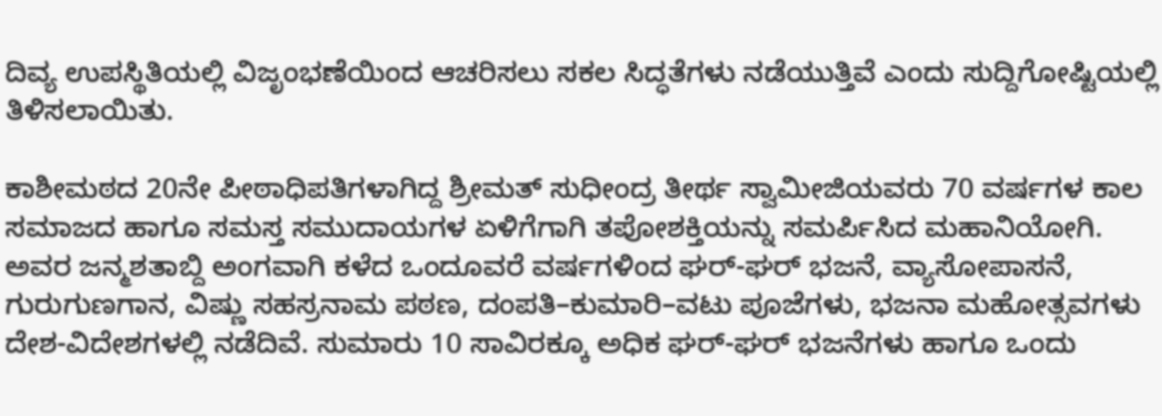ದಿವ್ಯ ಉಪಸ್ಥಿತಿಯಲ್ಲಿ ವಿಜೃಂಭಣೆಯಿಂದ ಆಚರಿಸಲು ಸಕಲ ಸಿದ್ಧತೆಗಳು ನಡೆಯುತ್ತಿವೆ ಎಂದು ಸುದ್ದಿಗೋಷ್ಟಿಯಲ್ಲಿ ತಿಳಿಸಲಾಯಿತು.

ಕಾಶೀಮಠದ 20ನೇ ಪೀಠಾಧಿಪತಿಗಳಾಗಿದ್ದ ಶ್ರೀಮತ್ ಸುಧೀಂದ್ರ ತೀರ್ಥ ಸ್ವಾಮೀಜಿಯವರು 70 ವರ್ಷಗಳ ಕಾಲ ಸಮಾಜದ ಹಾಗೂ ಸಮಸ್ತ ಸಮುದಾಯಗಳ ಏಳಿಗೆಗಾಗಿ ತಪೋಶಕ್ತಿಯನ್ನು ಸಮರ್ಪಿಸಿದ ಮಹಾನಿಯೋಗಿ. ಅವರ ಜನ್ಮಶತಾಬ್ದಿ ಅಂಗವಾಗಿ ಕಳೆದ ಒಂದೂವರೆ ವರ್ಷಗಳಿಂದ ಘರ್-ಘರ್ ಭಜನೆ, ವ್ಯಾಸೋಪಾಸನೆ, ಗುರುಗುಣಗಾನ, ವಿಷ್ಣು ಸಹಸ್ರನಾಮ ಪಠಣ, ದಂಪತಿ–ಕುಮಾರಿ–ವಟು ಪೂಜೆಗಳು, ಭಜನಾ ಮಹೋತ್ಸವಗಳು ದೇಶ-ವಿದೇಶಗಳಲ್ಲಿ ನಡೆದಿವೆ. ಸುಮಾರು 10 ಸಾವಿರಕ್ಕೂ ಅಧಿಕ ಘರ್-ಘರ್ ಭಜನೆಗಳು ಹಾಗೂ ಒಂದು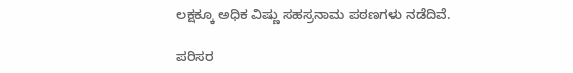ಲಕ್ಷಕ್ಕೂ ಅಧಿಕ ವಿಷ್ಣು ಸಹಸ್ರನಾಮ ಪಠಣಗಳು ನಡೆದಿವೆ.

ಪರಿಸರ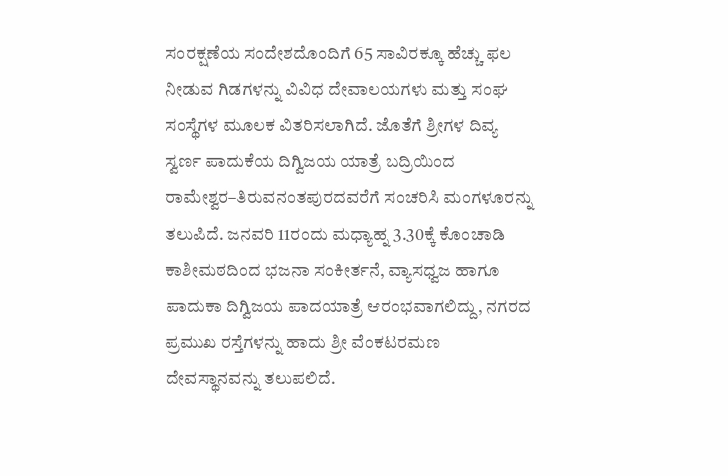ಸಂರಕ್ಷಣೆಯ ಸಂದೇಶದೊಂದಿಗೆ 65 ಸಾವಿರಕ್ಕೂ ಹೆಚ್ಚು ಫಲ ನೀಡುವ ಗಿಡಗಳನ್ನು ವಿವಿಧ ದೇವಾಲಯಗಳು ಮತ್ತು ಸಂಘ ಸಂಸ್ಥೆಗಳ ಮೂಲಕ ವಿತರಿಸಲಾಗಿದೆ. ಜೊತೆಗೆ ಶ್ರೀಗಳ ದಿವ್ಯ ಸ್ವರ್ಣ ಪಾದುಕೆಯ ದಿಗ್ವಿಜಯ ಯಾತ್ರೆ ಬದ್ರಿಯಿಂದ ರಾಮೇಶ್ವರ–ತಿರುವನಂತಪುರದವರೆಗೆ ಸಂಚರಿಸಿ ಮಂಗಳೂರನ್ನು ತಲುಪಿದೆ. ಜನವರಿ 11ರಂದು ಮಧ್ಯಾಹ್ನ 3.30ಕ್ಕೆ ಕೊಂಚಾಡಿ ಕಾಶೀಮಠದಿಂದ ಭಜನಾ ಸಂಕೀರ್ತನೆ, ವ್ಯಾಸಧ್ವಜ ಹಾಗೂ ಪಾದುಕಾ ದಿಗ್ವಿಜಯ ಪಾದಯಾತ್ರೆ ಆರಂಭವಾಗಲಿದ್ದು, ನಗರದ ಪ್ರಮುಖ ರಸ್ತೆಗಳನ್ನು ಹಾದು ಶ್ರೀ ವೆಂಕಟರಮಣ ದೇವಸ್ಥಾನವನ್ನು ತಲುಪಲಿದೆ.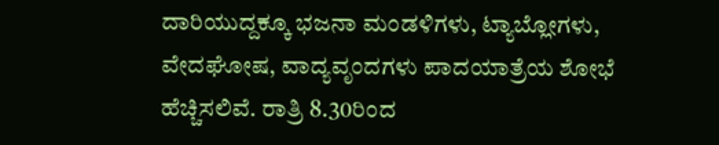ದಾರಿಯುದ್ದಕ್ಕೂ ಭಜನಾ ಮಂಡಳಿಗಳು, ಟ್ಯಾಬ್ಲೋಗಳು, ವೇದಘೋಷ, ವಾದ್ಯವೃಂದಗಳು ಪಾದಯಾತ್ರೆಯ ಶೋಭೆ ಹೆಚ್ಚಿಸಲಿವೆ. ರಾತ್ರಿ 8.30ರಿಂದ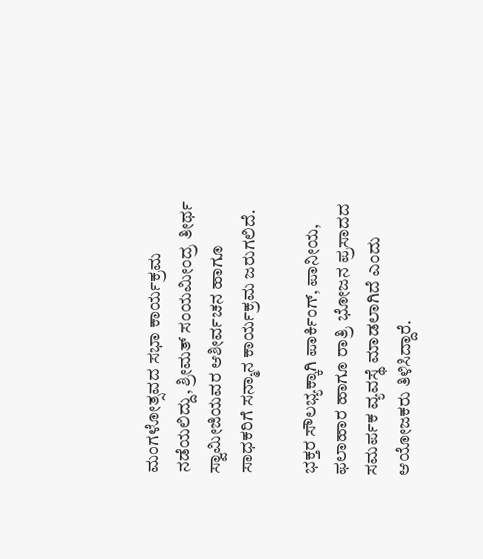ಮಂಗಳೋತ್ಸವದ ಸಭಾ ಕಾರ್ಯಕ್ರಮ ನಡೆಯಲಿದ್ದು, ಶ್ರೀಮತ್ ಸಂಯಮೀಂದ್ರ ತೀರ್ಥ ಸ್ವಾಮೀಜಿಯವರ ಆಶೀರ್ವಚನ ಹಾಗೂ ಸಾಧಕರಿಗೆ ಸನ್ಮಾನ ಕಾರ್ಯಕ್ರಮ ಜರುಗಲಿದೆ.

ಭಕ್ತರ ಸೌಲಭ್ಯಕ್ಕಾಗಿ ಪಾರ್ಕಿಂಗ್, ಪಾನೀಯ, ಫಲಾಹಾರ ಹಾಗೂ ರಾತ್ರಿ ಭೋಜನ ಪ್ರಸಾದದ ಸಮರ್ಪಕ ವ್ಯವಸ್ಥೆ ಮಾಡಲಾಗಿದೆ ಎಂದು ಆಯೋಜಕರು ತಿಳಿಸಿದ್ದಾರೆ.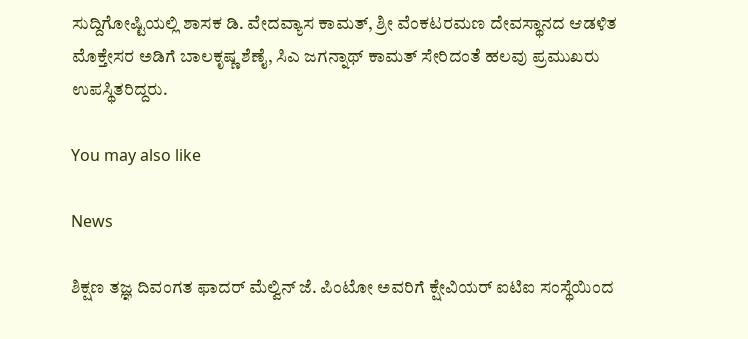ಸುದ್ದಿಗೋಷ್ಟಿಯಲ್ಲಿ ಶಾಸಕ ಡಿ. ವೇದವ್ಯಾಸ ಕಾಮತ್, ಶ್ರೀ ವೆಂಕಟರಮಣ ದೇವಸ್ಥಾನದ ಆಡಳಿತ ಮೊಕ್ತೇಸರ ಅಡಿಗೆ ಬಾಲಕೃಷ್ಣ ಶೆಣೈ, ಸಿಎ ಜಗನ್ನಾಥ್ ಕಾಮತ್ ಸೇರಿದಂತೆ ಹಲವು ಪ್ರಮುಖರು ಉಪಸ್ಥಿತರಿದ್ದರು.

You may also like

News

ಶಿಕ್ಷಣ ತಜ್ಞ ದಿವಂಗತ ಫಾದರ್ ಮೆಲ್ವಿನ್ ಜೆ. ಪಿಂಟೋ ಅವರಿಗೆ ಕ್ಷೇವಿಯರ್ ಐಟಿಐ ಸಂಸ್ಥೆಯಿಂದ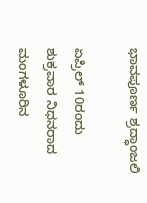ಭಾವಪೂರ್ಣ ಶ್ರದ್ಧಾಂಜಲಿ

ಏಪ್ರಿಲ್ 10ರಂದು ಶುಕ್ರವಾರ ನಿಧನರಾದ ಮಂಗಳೂರಿನ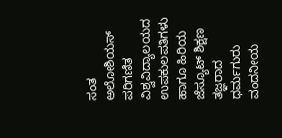ಸಂತ ಅಲೋಶಿಯಸ್ ಪರಿಗಣಿತ ವಿಶ್ವವಿದ್ಯಾಲಯದ ಉಪಕುಲಪತಿಗಳು ಹಾಗೂ ಹಿರಿಯ ಜೆಸ್ಯೂಟ್ ಶಿಕ್ಷಣ ತಜ್ಞರಾದ ಧರ್ಮಗುರು ವಂದನೀಯ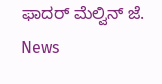ಫಾದರ್ ಮೆಲ್ವಿನ್ ಜೆ.
News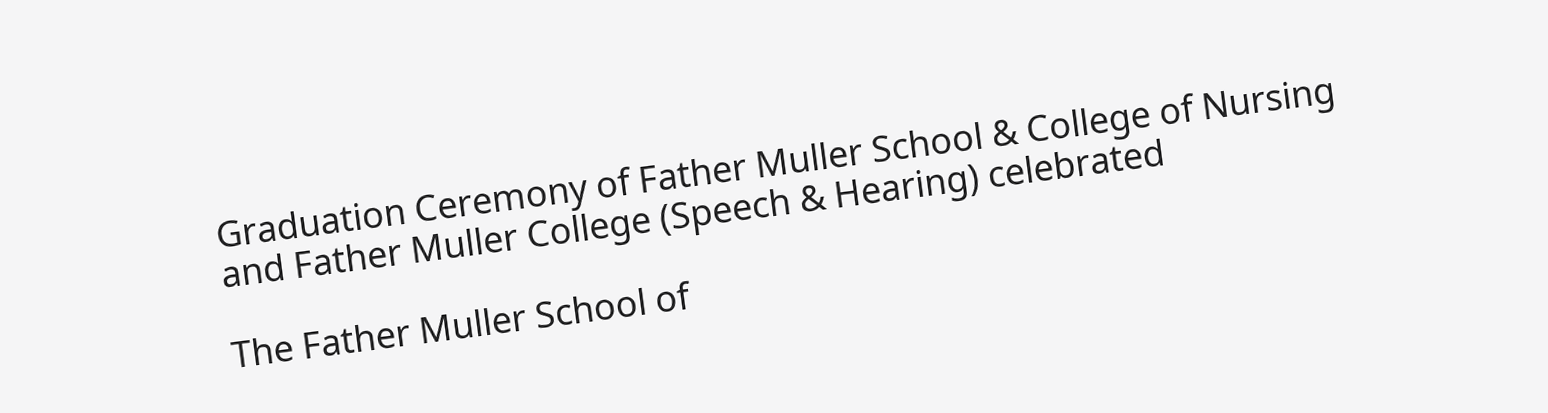Graduation Ceremony of Father Muller School & College of Nursing and Father Muller College (Speech & Hearing) celebrated

The Father Muller School of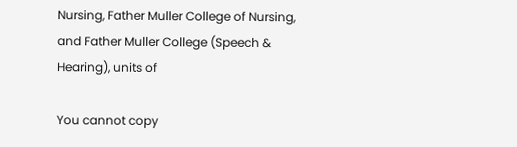Nursing, Father Muller College of Nursing, and Father Muller College (Speech & Hearing), units of

You cannot copy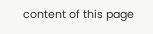content of this page